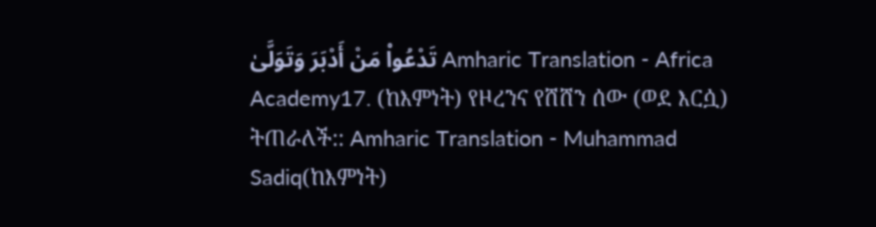تَدْعُوا۟ مَنْ أَدْبَرَ وَتَوَلَّىٰ Amharic Translation - Africa Academy17. (ከእምነት) የዞረንና የሸሸን ሰው (ወደ እርሷ) ትጠራለች:: Amharic Translation - Muhammad Sadiq(ከእምነት)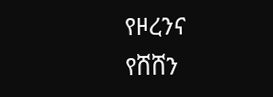የዞረንና የሸሸን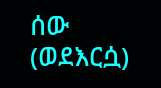ሰው (ወደእርሷ)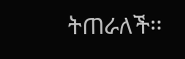ትጠራለች፡፡